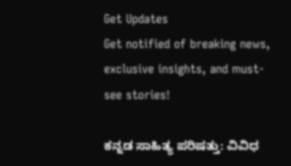Get Updates
Get notified of breaking news, exclusive insights, and must-see stories!

ಕನ್ನಡ ಸಾಹಿತ್ಯ ಪರಿಷತ್ತು: ವಿವಿಧ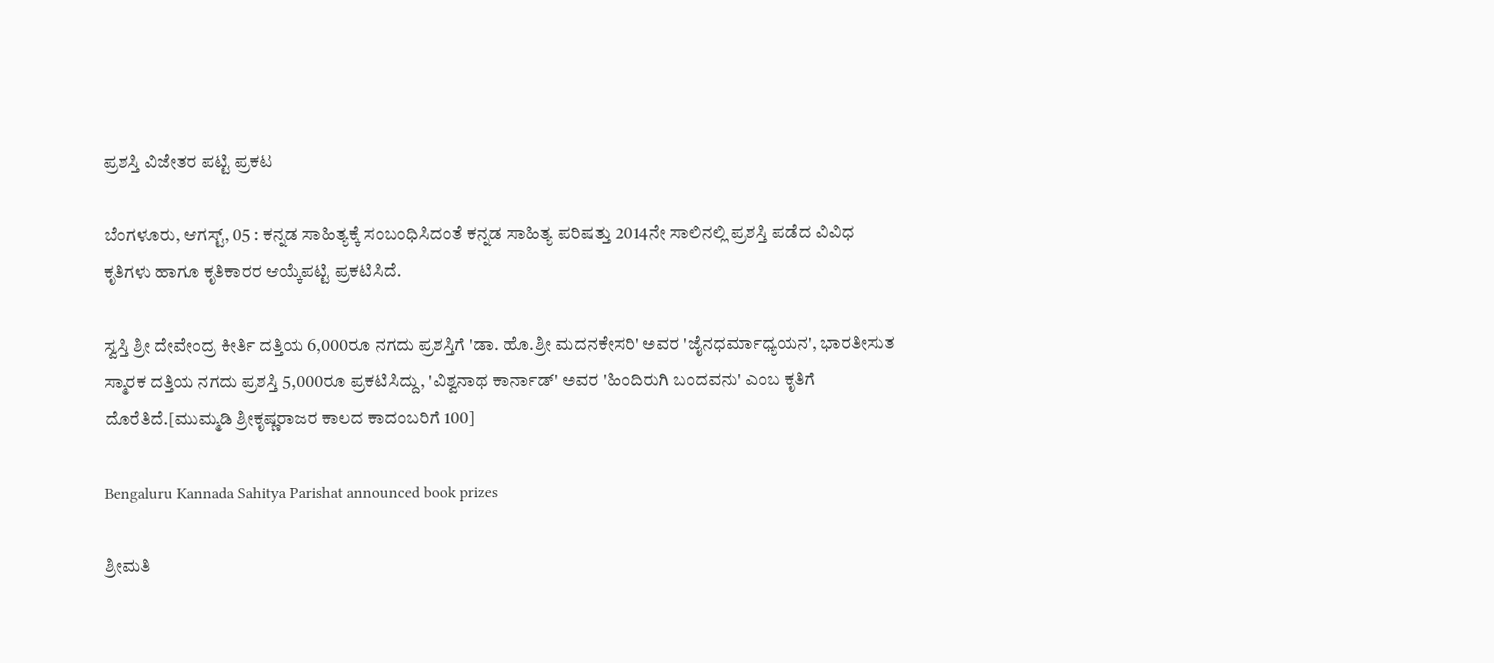ಪ್ರಶಸ್ತಿ ವಿಜೇತರ ಪಟ್ಟಿ ಪ್ರಕಟ

ಬೆಂಗಳೂರು, ಆಗಸ್ಟ್, 05 : ಕನ್ನಡ ಸಾಹಿತ್ಯಕ್ಕೆ ಸಂಬಂಧಿಸಿದಂತೆ ಕನ್ನಡ ಸಾಹಿತ್ಯ ಪರಿಷತ್ತು 2014ನೇ ಸಾಲಿನಲ್ಲಿ ಪ್ರಶಸ್ತಿ ಪಡೆದ ವಿವಿಧ ಕೃತಿಗಳು ಹಾಗೂ ಕೃತಿಕಾರರ ಆಯ್ಕೆಪಟ್ಟಿ ಪ್ರಕಟಿಸಿದೆ.

ಸ್ವಸ್ತಿ ಶ್ರೀ ದೇವೇಂದ್ರ ಕೀರ್ತಿ ದತ್ತಿಯ 6,000ರೂ ನಗದು ಪ್ರಶಸ್ತಿಗೆ 'ಡಾ. ಹೊ.ಶ್ರೀ ಮದನಕೇಸರಿ' ಅವರ 'ಜೈನಧರ್ಮಾಧ್ಯಯನ', ಭಾರತೀಸುತ ಸ್ಮಾರಕ ದತ್ತಿಯ ನಗದು ಪ್ರಶಸ್ತಿ 5,000ರೂ ಪ್ರಕಟಿಸಿದ್ದು, 'ವಿಶ್ವನಾಥ ಕಾರ್ನಾಡ್' ಅವರ 'ಹಿಂದಿರುಗಿ ಬಂದವನು' ಎಂಬ ಕೃತಿಗೆ ದೊರೆತಿದೆ.[ಮುಮ್ಮಡಿ ಶ್ರೀಕೃಷ್ಣರಾಜರ ಕಾಲದ ಕಾದಂಬರಿಗೆ 100]

Bengaluru Kannada Sahitya Parishat announced book prizes

ಶ್ರೀಮತಿ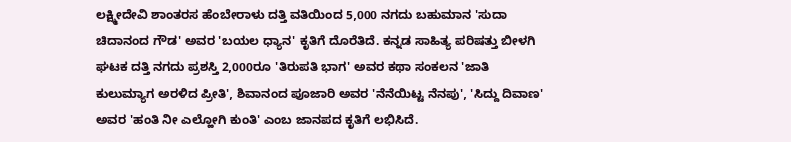ಲಕ್ಷ್ಮೀದೇವಿ ಶಾಂತರಸ ಹೆಂಬೇರಾಳು ದತ್ತಿ ವತಿಯಿಂದ 5,000 ನಗದು ಬಹುಮಾನ 'ಸುದಾ ಚಿದಾನಂದ ಗೌಡ' ಅವರ 'ಬಯಲ ಧ್ಯಾನ' ಕೃತಿಗೆ ದೊರೆತಿದೆ. ಕನ್ನಡ ಸಾಹಿತ್ಯ ಪರಿಷತ್ತು ಬೀಳಗಿ ಘಟಕ ದತ್ತಿ ನಗದು ಪ್ರಶಸ್ತಿ 2,000ರೂ 'ತಿರುಪತಿ ಭಾಗ' ಅವರ ಕಥಾ ಸಂಕಲನ 'ಜಾತಿ ಕುಲುಮ್ಯಾಗ ಅರಳಿದ ಪ್ರೀತಿ', ಶಿವಾನಂದ ಪೂಜಾರಿ ಅವರ 'ನೆನೆಯಿಟ್ಟ ನೆನಪು', 'ಸಿದ್ದು ದಿವಾಣ' ಅವರ 'ಹಂತಿ ನೀ ಎಲ್ಹೋಗಿ ಕುಂತಿ' ಎಂಬ ಜಾನಪದ ಕೃತಿಗೆ ಲಭಿಸಿದೆ.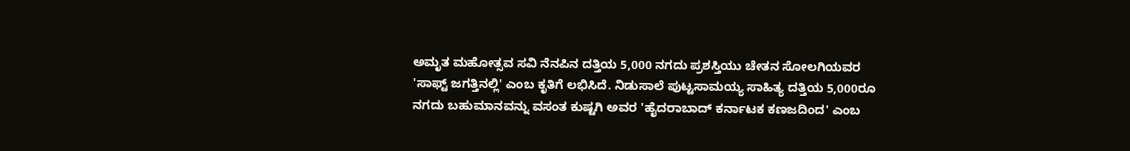ಅಮೃತ ಮಹೋತ್ಸವ ಸವಿ ನೆನಪಿನ ದತ್ತಿಯ 5,000 ನಗದು ಪ್ರಶಸ್ತಿಯು ಚೇತನ ಸೋಲಗಿಯವರ 'ಸಾಫ್ಟ್ ಜಗತ್ತಿನಲ್ಲಿ' ಎಂಬ ಕೃತಿಗೆ ಲಭಿಸಿದೆ. ನಿಡುಸಾಲೆ ಪುಟ್ಟಸಾಮಯ್ಯ ಸಾಹಿತ್ಯ ದತ್ತಿಯ 5,000ರೂ ನಗದು ಬಹುಮಾನವನ್ನು ವಸಂತ ಕುಷ್ಟಗಿ ಅವರ 'ಹೈದರಾಬಾದ್ ಕರ್ನಾಟಕ ಕಣಜದಿಂದ' ಎಂಬ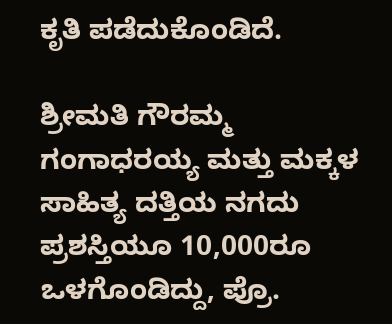ಕೃತಿ ಪಡೆದುಕೊಂಡಿದೆ.

ಶ್ರೀಮತಿ ಗೌರಮ್ಮ ಗಂಗಾಧರಯ್ಯ ಮತ್ತು ಮಕ್ಕಳ ಸಾಹಿತ್ಯ ದತ್ತಿಯ ನಗದು ಪ್ರಶಸ್ತಿಯೂ 10,000ರೂ ಒಳಗೊಂಡಿದ್ದು, ಪ್ರೊ.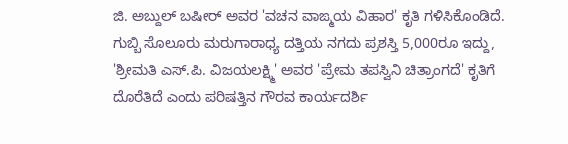ಜಿ. ಅಬ್ದುಲ್ ಬಷೀರ್ ಅವರ 'ವಚನ ವಾಙ್ಮಯ ವಿಹಾರ' ಕೃತಿ ಗಳಿಸಿಕೊಂಡಿದೆ. ಗುಬ್ಬಿ ಸೊಲೂರು ಮರುಗಾರಾಧ್ಯ ದತ್ತಿಯ ನಗದು ಪ್ರಶಸ್ತಿ 5,000ರೂ ಇದ್ದು, 'ಶ್ರೀಮತಿ ಎಸ್.ಪಿ. ವಿಜಯಲಕ್ಷ್ಮಿ' ಅವರ 'ಪ್ರೇಮ ತಪಸ್ವಿನಿ ಚಿತ್ರಾಂಗದೆ' ಕೃತಿಗೆ ದೊರೆತಿದೆ ಎಂದು ಪರಿಷತ್ತಿನ ಗೌರವ ಕಾರ್ಯದರ್ಶಿ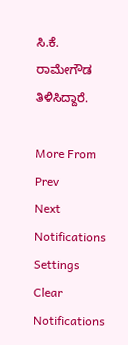ಸಿ.ಕೆ. ರಾಮೇಗೌಡ ತಿಳಿಸಿದ್ದಾರೆ.

More From
Prev
Next
Notifications
Settings
Clear Notifications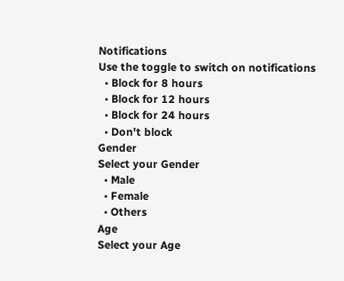Notifications
Use the toggle to switch on notifications
  • Block for 8 hours
  • Block for 12 hours
  • Block for 24 hours
  • Don't block
Gender
Select your Gender
  • Male
  • Female
  • Others
Age
Select your Age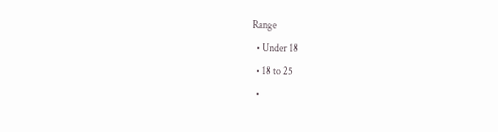Range
  • Under 18
  • 18 to 25
  •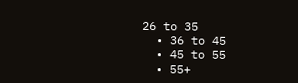26 to 35
  • 36 to 45
  • 45 to 55
  • 55+